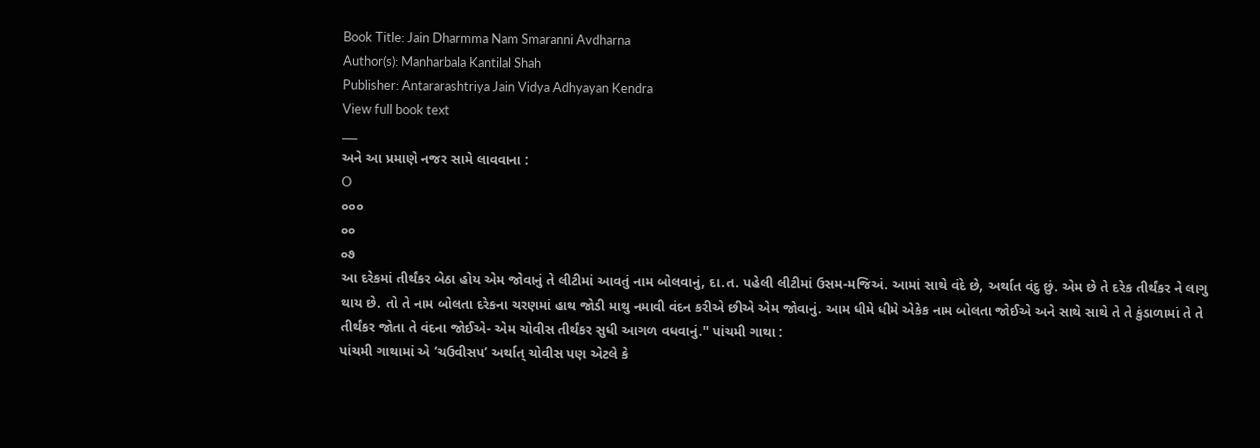Book Title: Jain Dharmma Nam Smaranni Avdharna
Author(s): Manharbala Kantilal Shah
Publisher: Antararashtriya Jain Vidya Adhyayan Kendra
View full book text
___
અને આ પ્રમાણે નજર સામે લાવવાના :
O
૦૦૦
૦૦
૦૭
આ દરેકમાં તીર્થંકર બેઠા હોય એમ જોવાનું તે લીટીમાં આવતું નામ બોલવાનું, દા.ત. પહેલી લીટીમાં ઉસમ-મજિઅં. આમાં સાથે વંદે છે, અર્થાત વંદુ છું. એમ છે તે દરેક તીર્થંકર ને લાગુ થાય છે. તો તે નામ બોલતા દરેકના ચરણમાં હાથ જોડી માથુ નમાવી વંદન કરીએ છીએ એમ જોવાનું. આમ ધીમે ધીમે એકેક નામ બોલતા જોઈએ અને સાથે સાથે તે તે કુંડાળામાં તે તે તીર્થંકર જોતા તે વંદના જોઈએ- એમ ચોવીસ તીર્થંકર સુધી આગળ વધવાનું.'' પાંચમી ગાથા :
પાંચમી ગાથામાં એ ‘ચઉવીસપ’ અર્થાત્ ચોવીસ પણ એટલે કે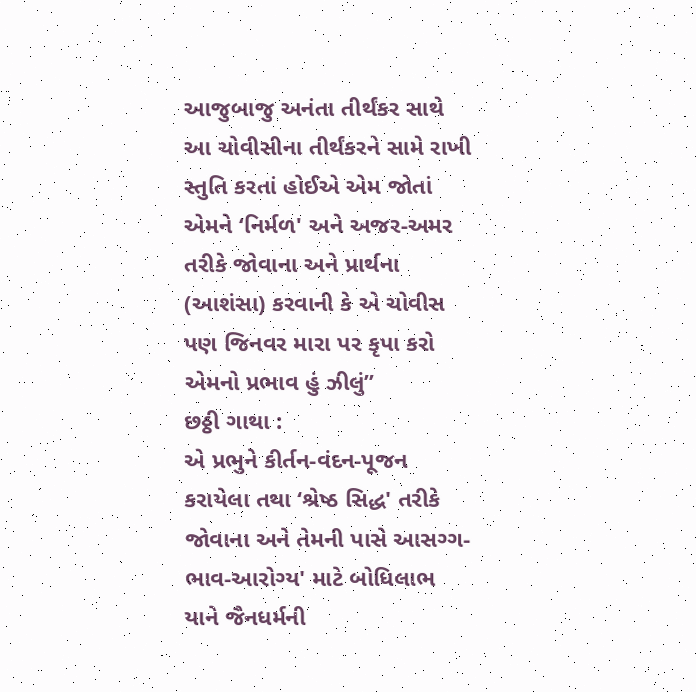આજુબાજુ અનંતા તીર્થંકર સાથે આ ચોવીસીના તીર્થંકરને સામે રાખી સ્તુતિ કરતાં હોઈએ એમ જોતાં એમને ‘નિર્મળ' અને અજર-અમર તરીકે જોવાના અને પ્રાર્થના (આશંસા) કરવાની કે એ ચોવીસ પણ જિનવર મારા પર કૃપા કરો એમનો પ્રભાવ હું ઝીલું”
છઠ્ઠી ગાથા :
એ પ્રભુને કીર્તન-વંદન-પૂજન કરાયેલા તથા ‘શ્રેષ્ઠ સિદ્ધ' તરીકે જોવાના અને તેમની પાસે આસગ્ગ-ભાવ-આરોગ્ય' માટે બોધિલાભ યાને જૈનધર્મની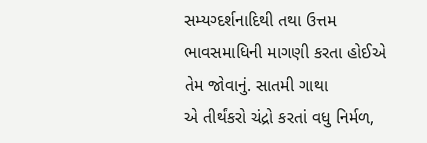સમ્યગ્દર્શનાદિથી તથા ઉત્તમ ભાવસમાધિની માગણી કરતા હોઈએ તેમ જોવાનું. સાતમી ગાથા
એ તીર્થંકરો ચંદ્રો કરતાં વધુ નિર્મળ,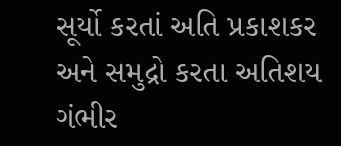સૂર્યો કરતાં અતિ પ્રકાશકર અને સમુદ્રો કરતા અતિશય ગંભીર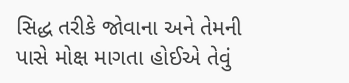સિદ્ધ તરીકે જોવાના અને તેમની પાસે મોક્ષ માગતા હોઈએ તેવું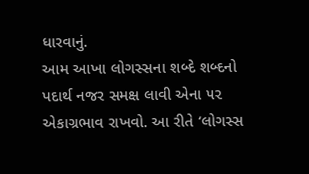ધારવાનું.
આમ આખા લોગસ્સના શબ્દે શબ્દનો પદાર્થ નજર સમક્ષ લાવી એના ૫૨ એકાગ્રભાવ રાખવો. આ રીતે ‘લોગસ્સ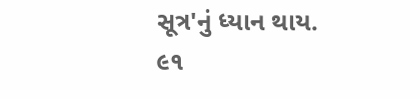સૂત્ર'નું ધ્યાન થાય.
૯૧